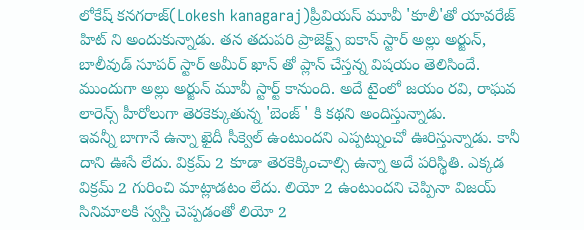లోకేష్ కనగరాజ్(Lokesh kanagaraj)ప్రీవియస్ మూవీ 'కూలీ'తో యావరేజ్ హిట్ ని అందుకున్నాడు. తన తదుపరి ప్రాజెక్ట్స్ ఐకాన్ స్టార్ అల్లు అర్జున్, బాలీవుడ్ సూపర్ స్టార్ అమీర్ ఖాన్ తో ప్లాన్ చేస్తన్న విషయం తెలిసిందే. ముందుగా అల్లు అర్జున్ మూవీ స్టార్ట్ కానుంది. అదే టైంలో జయం రవి, రాఘవ లారెన్స్ హీరోలుగా తెరకెక్కుతున్న 'బెంజ్ ' కి కథని అందిస్తున్నాడు.
ఇవన్నీ బాగానే ఉన్నా ఖైదీ సీక్వెల్ ఉంటుందని ఎప్పట్నుంచో ఊరిస్తున్నాడు. కానీ దాని ఊసే లేదు. విక్రమ్ 2 కూడా తెరకెక్కించాల్సి ఉన్నా అదే పరిస్థితి. ఎక్కడ విక్రమ్ 2 గురించి మాట్లాడటం లేదు. లియో 2 ఉంటుందని చెప్పినా విజయ్ సినిమాలకి స్వస్తి చెప్పడంతో లియో 2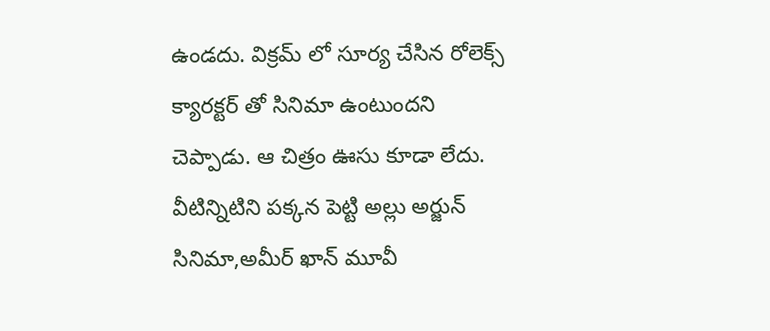ఉండదు. విక్రమ్ లో సూర్య చేసిన రోలెక్స్ క్యారక్టర్ తో సినిమా ఉంటుందని చెప్పాడు. ఆ చిత్రం ఊసు కూడా లేదు. వీటిన్నిటిని పక్కన పెట్టి అల్లు అర్జున్ సినిమా,అమీర్ ఖాన్ మూవీ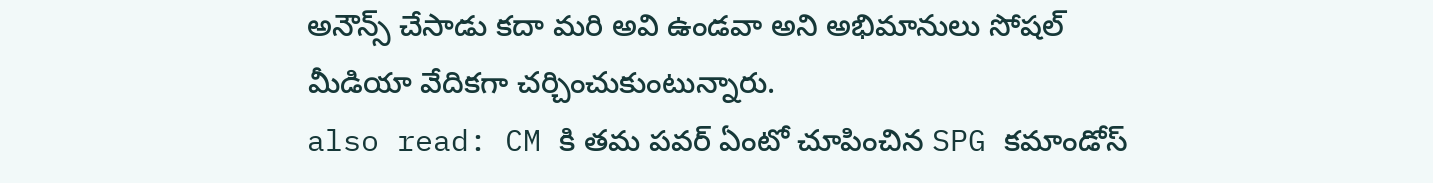అనౌన్స్ చేసాడు కదా మరి అవి ఉండవా అని అభిమానులు సోషల్ మీడియా వేదికగా చర్చించుకుంటున్నారు.
also read: CM కి తమ పవర్ ఏంటో చూపించిన SPG కమాండోస్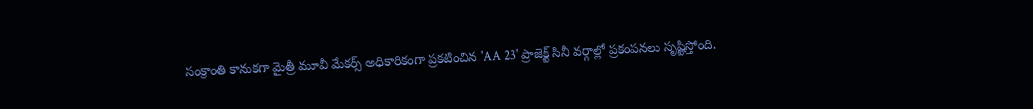సంక్రాంతి కానుకగా మైత్రీ మూవీ మేకర్స్ అధికారికంగా ప్రకటించిన 'AA 23' ప్రాజెక్ట్ సినీ వర్గాల్లో ప్రకంపనలు సృష్టిస్తోంది.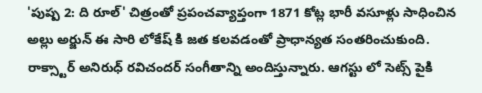'పుష్ప 2: ది రూల్' చిత్రంతో ప్రపంచవ్యాప్తంగా 1871 కోట్ల భారీ వసూళ్లు సాధించిన అల్లు అర్జున్ ఈ సారి లోకేష్ కి జత కలవడంతో ప్రాధాన్యత సంతరించుకుంది. రాక్స్టార్ అనిరుధ్ రవిచందర్ సంగీతాన్ని అందిస్తున్నారు. ఆగస్టు లో సెట్స్ పైకి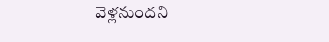వెళ్లనుందని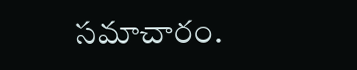సమాచారం.